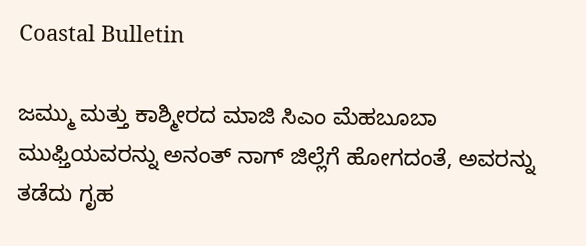Coastal Bulletin

ಜಮ್ಮು ಮತ್ತು ಕಾಶ್ಮೀರದ ಮಾಜಿ ಸಿಎಂ ಮೆಹಬೂಬಾ ಮುಫ್ತಿಯವರನ್ನು ಅನಂತ್ ನಾಗ್ ಜಿಲ್ಲೆಗೆ ಹೋಗದಂತೆ, ಅವರನ್ನು ತಡೆದು ಗೃಹ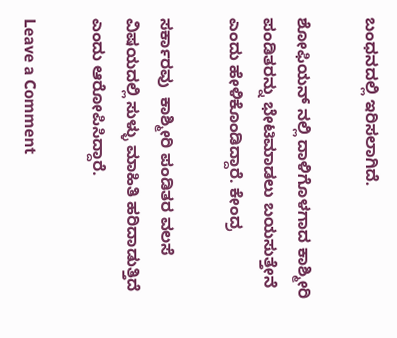ಬಂಧನದಲ್ಲಿ ಇರಿಸಲಾಗಿದೆ.

ಶೋಫಿಯನ್ ನಲ್ಲಿ ದಾಳಿಗೊಳಗಾದ ಕಾಶ್ಮೀರಿ ಪಂಡಿತರನ್ನು ಭೇಟಿಮಾಡಲು ಬಯಸುತ್ತೇನೆ ಎಂದು ಹೇಳಿಕೊಂಡಿದ್ದಾರೆ. ಕೇಂದ್ರ

ಸರ್ಕಾರವು  ಕಾಶ್ಮೀರಿ ಪಂಡಿತರ ವಲಸೆ ವಿಷಯದಲ್ಲಿ ಸುಳ್ಳು ಮಾಹಿತಿ ಹರಿದಾಡುತ್ತಿದೆ ಎಂದು ಆರೋಪಿಸಿದ್ದಾರೆ.

Leave a Comment